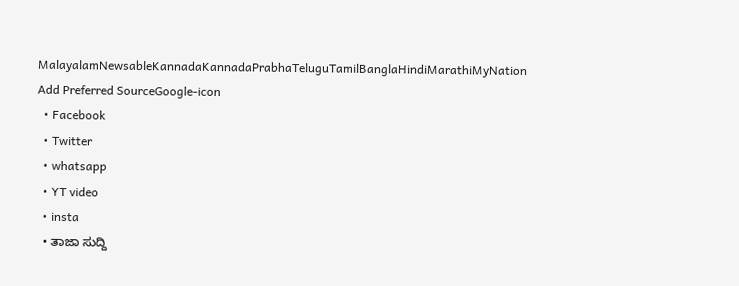MalayalamNewsableKannadaKannadaPrabhaTeluguTamilBanglaHindiMarathiMyNation
Add Preferred SourceGoogle-icon
  • Facebook
  • Twitter
  • whatsapp
  • YT video
  • insta
  • ತಾಜಾ ಸುದ್ದಿ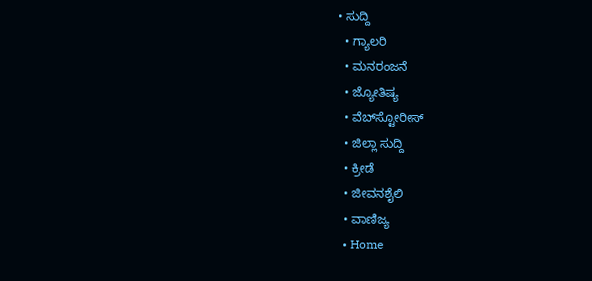• ಸುದ್ದಿ
  • ಗ್ಯಾಲರಿ
  • ಮನರಂಜನೆ
  • ಜ್ಯೋತಿಷ್ಯ
  • ವೆಬ್‌ಸ್ಟೋರೀಸ್
  • ಜಿಲ್ಲಾ ಸುದ್ದಿ
  • ಕ್ರೀಡೆ
  • ಜೀವನಶೈಲಿ
  • ವಾಣಿಜ್ಯ
  • Home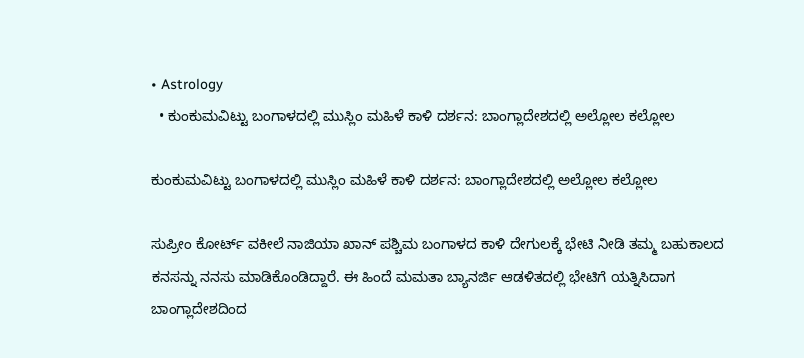• Astrology
  • ಕುಂಕುಮವಿಟ್ಟು ಬಂಗಾಳದಲ್ಲಿ ಮುಸ್ಲಿಂ ಮಹಿಳೆ ಕಾಳಿ ದರ್ಶನ: ಬಾಂಗ್ಲಾದೇಶದಲ್ಲಿ ಅಲ್ಲೋಲ ಕಲ್ಲೋಲ

ಕುಂಕುಮವಿಟ್ಟು ಬಂಗಾಳದಲ್ಲಿ ಮುಸ್ಲಿಂ ಮಹಿಳೆ ಕಾಳಿ ದರ್ಶನ: ಬಾಂಗ್ಲಾದೇಶದಲ್ಲಿ ಅಲ್ಲೋಲ ಕಲ್ಲೋಲ

ಸುಪ್ರೀಂ ಕೋರ್ಟ್ ವಕೀಲೆ ನಾಜಿಯಾ ಖಾನ್ ಪಶ್ಚಿಮ ಬಂಗಾಳದ ಕಾಳಿ ದೇಗುಲಕ್ಕೆ ಭೇಟಿ ನೀಡಿ ತಮ್ಮ ಬಹುಕಾಲದ ಕನಸನ್ನು ನನಸು ಮಾಡಿಕೊಂಡಿದ್ದಾರೆ. ಈ ಹಿಂದೆ ಮಮತಾ ಬ್ಯಾನರ್ಜಿ ಆಡಳಿತದಲ್ಲಿ ಭೇಟಿಗೆ ಯತ್ನಿಸಿದಾಗ ಬಾಂಗ್ಲಾದೇಶದಿಂದ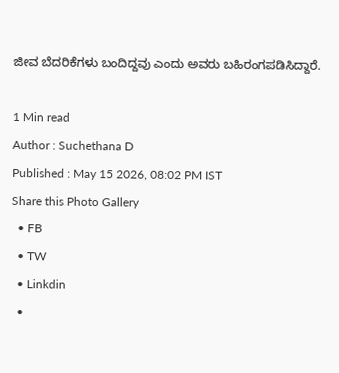ಜೀವ ಬೆದರಿಕೆಗಳು ಬಂದಿದ್ದವು ಎಂದು ಅವರು ಬಹಿರಂಗಪಡಿಸಿದ್ದಾರೆ.

1 Min read
Author : Suchethana D
Published : May 15 2026, 08:02 PM IST
Share this Photo Gallery
  • FB
  • TW
  • Linkdin
  •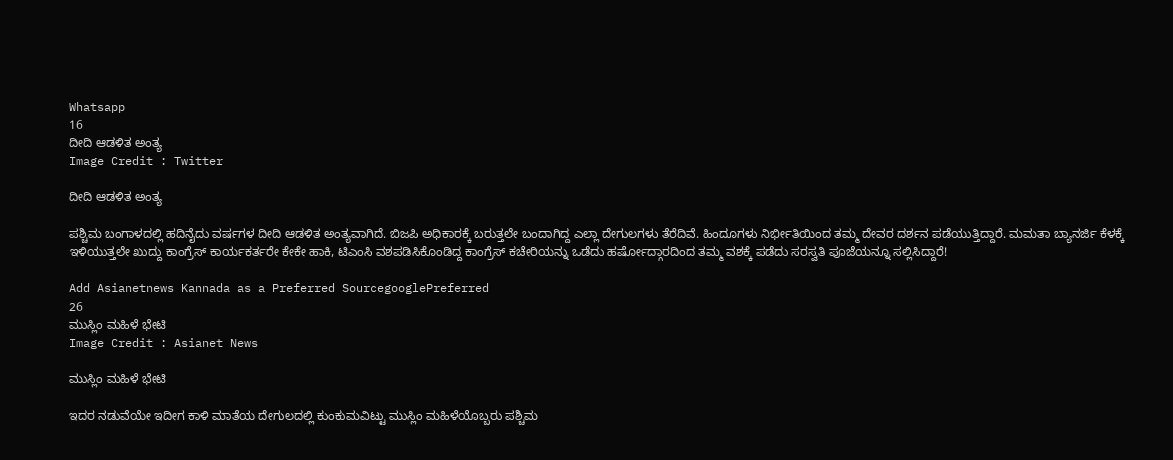Whatsapp
16
ದೀದಿ ಆಡಳಿತ ಅಂತ್ಯ
Image Credit : Twitter

ದೀದಿ ಆಡಳಿತ ಅಂತ್ಯ

ಪಶ್ಚಿಮ ಬಂಗಾಳದಲ್ಲಿ ಹದಿನೈದು ವರ್ಷಗಳ ದೀದಿ ಆಡಳಿತ ಅಂತ್ಯವಾಗಿದೆ. ಬಿಜಪಿ ಅಧಿಕಾರಕ್ಕೆ ಬರುತ್ತಲೇ ಬಂದಾಗಿದ್ದ ಎಲ್ಲಾ ದೇಗುಲಗಳು ತೆರೆದಿವೆ. ಹಿಂದೂಗಳು ನಿರ್ಭೀತಿಯಿಂದ ತಮ್ಮ ದೇವರ ದರ್ಶನ ಪಡೆಯುತ್ತಿದ್ದಾರೆ. ಮಮತಾ ಬ್ಯಾನರ್ಜಿ ಕೆಳಕ್ಕೆ ಇಳಿಯುತ್ತಲೇ ಖುದ್ದು ಕಾಂಗ್ರೆಸ್‌ ಕಾರ್ಯಕರ್ತರೇ ಕೇಕೇ ಹಾಕಿ, ಟಿಎಂಸಿ ವಶಪಡಿಸಿಕೊಂಡಿದ್ದ ಕಾಂಗ್ರೆಸ್‌ ಕಚೇರಿಯನ್ನು ಒಡೆದು ಹರ್ಷೋದ್ಗಾರದಿಂದ ತಮ್ಮ ವಶಕ್ಕೆ ಪಡೆದು ಸರಸ್ವತಿ ಪೂಜೆಯನ್ನೂ ಸಲ್ಲಿಸಿದ್ದಾರೆ!

Add Asianetnews Kannada as a Preferred SourcegooglePreferred
26
ಮುಸ್ಲಿಂ ಮಹಿಳೆ ಭೇಟಿ
Image Credit : Asianet News

ಮುಸ್ಲಿಂ ಮಹಿಳೆ ಭೇಟಿ

ಇದರ ನಡುವೆಯೇ ಇದೀಗ ಕಾಳಿ ಮಾತೆಯ ದೇಗುಲದಲ್ಲಿ ಕುಂಕುಮವಿಟ್ಟು ಮುಸ್ಲಿಂ ಮಹಿಳೆಯೊಬ್ಬರು ಪಶ್ಚಿಮ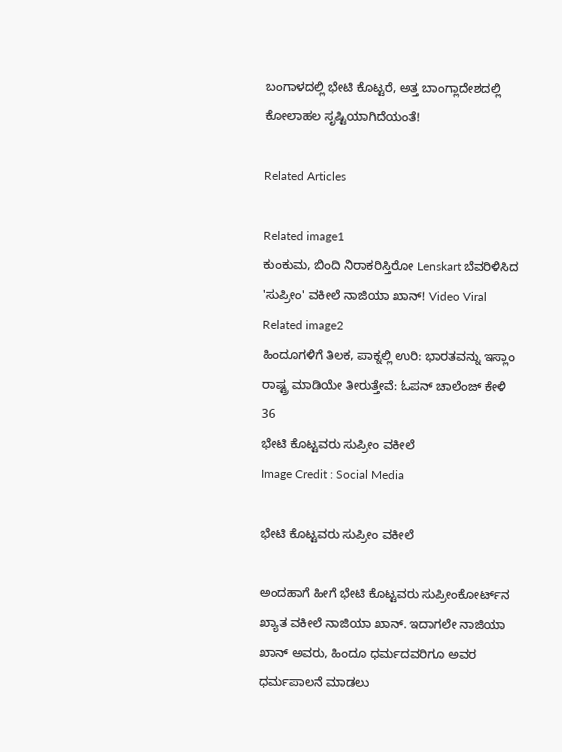ಬಂಗಾಳದಲ್ಲಿ ಭೇಟಿ ಕೊಟ್ಟರೆ, ಅತ್ತ ಬಾಂಗ್ಲಾದೇಶದಲ್ಲಿ ಕೋಲಾಹಲ ಸೃಷ್ಟಿಯಾಗಿದೆಯಂತೆ!

Related Articles

Related image1
ಕುಂಕುಮ, ಬಿಂದಿ ನಿರಾಕರಿಸ್ತಿರೋ Lenskart ಬೆವರಿಳಿಸಿದ 'ಸುಪ್ರೀಂ' ವಕೀಲೆ ನಾಜಿಯಾ ಖಾನ್! Video Viral
Related image2
ಹಿಂದೂಗಳಿಗೆ ತಿಲಕ, ಪಾಕ್ನಲ್ಲಿ ಉರಿ: ಭಾರತವನ್ನು ಇಸ್ಲಾಂ ರಾಷ್ಟ್ರ ಮಾಡಿಯೇ ತೀರುತ್ತೇವೆ: ಓಪನ್ ಚಾಲೆಂಜ್ ಕೇಳಿ
36
ಭೇಟಿ ಕೊಟ್ಟವರು ಸುಪ್ರೀಂ ವಕೀಲೆ
Image Credit : Social Media

ಭೇಟಿ ಕೊಟ್ಟವರು ಸುಪ್ರೀಂ ವಕೀಲೆ

ಅಂದಹಾಗೆ ಹೀಗೆ ಭೇಟಿ ಕೊಟ್ಟವರು ಸುಪ್ರೀಂಕೋರ್ಟ್‌‌ನ ಖ್ಯಾತ ವಕೀಲೆ ನಾಜಿಯಾ ಖಾನ್‌. ಇದಾಗಲೇ ನಾಜಿಯಾ ಖಾನ್‌ ಅವರು, ಹಿಂದೂ ಧರ್ಮದವರಿಗೂ ಅವರ ಧರ್ಮಪಾಲನೆ ಮಾಡಲು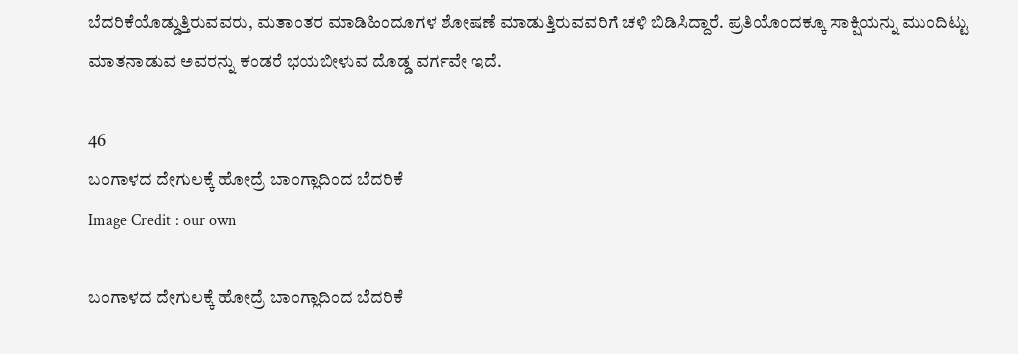ಬೆದರಿಕೆಯೊಡ್ಡುತ್ತಿರುವವರು, ಮತಾಂತರ ಮಾಡಿಹಿಂದೂಗಳ ಶೋಷಣೆ ಮಾಡುತ್ತಿರುವವರಿಗೆ ಚಳಿ ಬಿಡಿಸಿದ್ದಾರೆ. ಪ್ರತಿಯೊಂದಕ್ಕೂ ಸಾಕ್ಷಿಯನ್ನು ಮುಂದಿಟ್ಟು ಮಾತನಾಡುವ ಅವರನ್ನು ಕಂಡರೆ ಭಯಬೀಳುವ ದೊಡ್ಡ ವರ್ಗವೇ ಇದೆ.

46
ಬಂಗಾಳದ ದೇಗುಲಕ್ಕೆ ಹೋದ್ರೆ ಬಾಂಗ್ಲಾದಿಂದ ಬೆದರಿಕೆ
Image Credit : our own

ಬಂಗಾಳದ ದೇಗುಲಕ್ಕೆ ಹೋದ್ರೆ ಬಾಂಗ್ಲಾದಿಂದ ಬೆದರಿಕೆ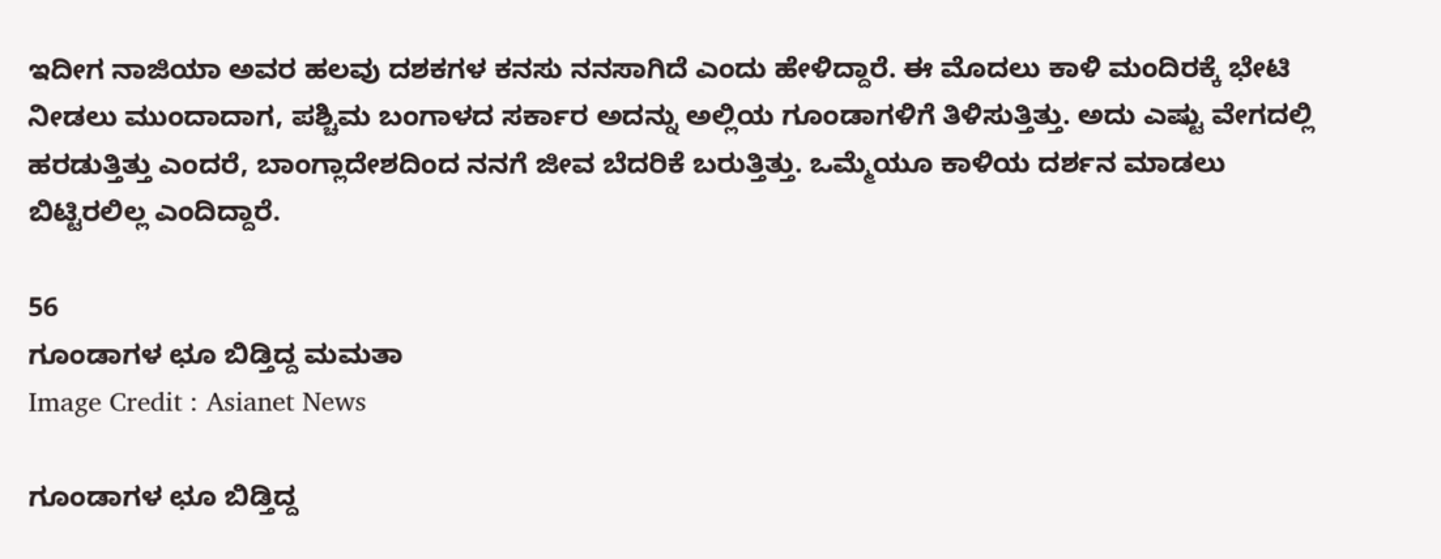ಇದೀಗ ನಾಜಿಯಾ ಅವರ ಹಲವು ದಶಕಗಳ ಕನಸು ನನಸಾಗಿದೆ ಎಂದು ಹೇಳಿದ್ದಾರೆ. ಈ ಮೊದಲು ಕಾಳಿ ಮಂದಿರಕ್ಕೆ ಭೇಟಿ ನೀಡಲು ಮುಂದಾದಾಗ, ಪಶ್ಚಿಮ ಬಂಗಾಳದ ಸರ್ಕಾರ ಅದನ್ನು ಅಲ್ಲಿಯ ಗೂಂಡಾಗಳಿಗೆ ತಿಳಿಸುತ್ತಿತ್ತು. ಅದು ಎಷ್ಟು ವೇಗದಲ್ಲಿ ಹರಡುತ್ತಿತ್ತು ಎಂದರೆ, ಬಾಂಗ್ಲಾದೇಶದಿಂದ ನನಗೆ ಜೀವ ಬೆದರಿಕೆ ಬರುತ್ತಿತ್ತು. ಒಮ್ಮೆಯೂ ಕಾಳಿಯ ದರ್ಶನ ಮಾಡಲು ಬಿಟ್ಟಿರಲಿಲ್ಲ ಎಂದಿದ್ದಾರೆ.

56
ಗೂಂಡಾಗಳ ಛೂ ಬಿಡ್ತಿದ್ದ ಮಮತಾ
Image Credit : Asianet News

ಗೂಂಡಾಗಳ ಛೂ ಬಿಡ್ತಿದ್ದ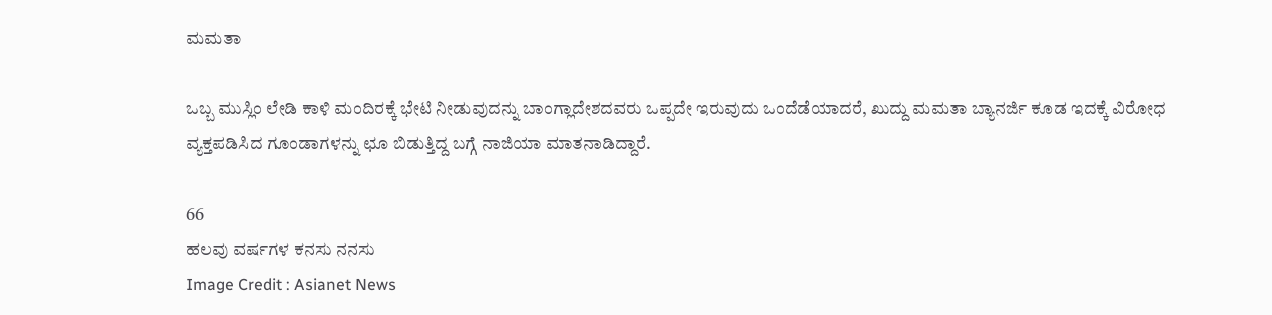ಮಮತಾ

ಒಬ್ಬ ಮುಸ್ಲಿಂ ಲೇಡಿ ಕಾಳಿ ಮಂದಿರಕ್ಕೆ ಭೇಟಿ ನೀಡುವುದನ್ನು ಬಾಂಗ್ಲಾದೇಶದವರು ಒಪ್ಪದೇ ಇರುವುದು ಒಂದೆಡೆಯಾದರೆ, ಖುದ್ದು ಮಮತಾ ಬ್ಯಾನರ್ಜಿ ಕೂಡ ಇದಕ್ಕೆ ವಿರೋಧ ವ್ಯಕ್ತಪಡಿಸಿದ ಗೂಂಡಾಗಳನ್ನು ಛೂ ಬಿಡುತ್ತಿದ್ದ ಬಗ್ಗೆ ನಾಜಿಯಾ ಮಾತನಾಡಿದ್ದಾರೆ.

66
ಹಲವು ವರ್ಷಗಳ ಕನಸು ನನಸು
Image Credit : Asianet News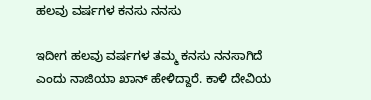ಹಲವು ವರ್ಷಗಳ ಕನಸು ನನಸು

ಇದೀಗ ಹಲವು ವರ್ಷಗಳ ತಮ್ಮ ಕನಸು ನನಸಾಗಿದೆ ಎಂದು ನಾಜಿಯಾ ಖಾನ್‌ ಹೇಳಿದ್ದಾರೆ. ಕಾಳಿ ದೇವಿಯ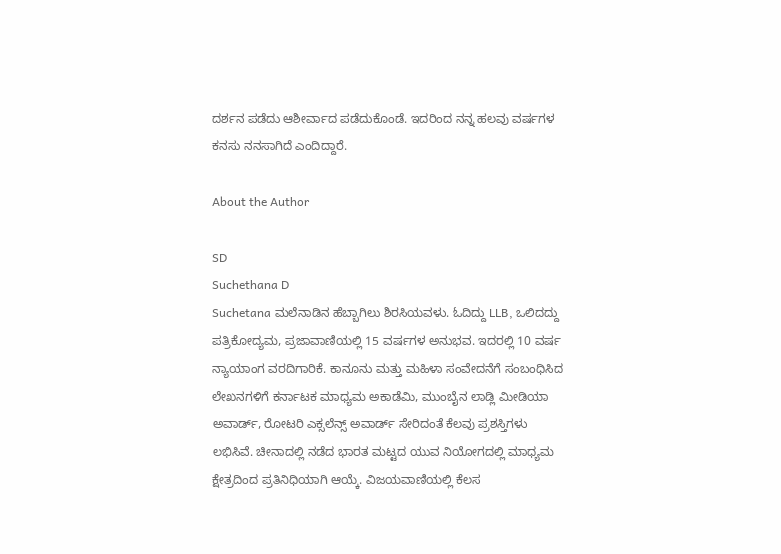ದರ್ಶನ ಪಡೆದು ಆಶೀರ್ವಾದ ಪಡೆದುಕೊಂಡೆ. ಇದರಿಂದ ನನ್ನ ಹಲವು ವರ್ಷಗಳ ಕನಸು ನನಸಾಗಿದೆ ಎಂದಿದ್ದಾರೆ.

About the Author

SD
Suchethana D
Suchetana ಮಲೆನಾಡಿನ ಹೆಬ್ಬಾಗಿಲು ಶಿರಸಿಯವಳು. ಓದಿದ್ದು LLB, ಒಲಿದದ್ದು ಪತ್ರಿಕೋದ್ಯಮ, ಪ್ರಜಾವಾಣಿಯಲ್ಲಿ 15 ವರ್ಷಗಳ ಅನುಭವ. ಇದರಲ್ಲಿ 10 ವರ್ಷ ನ್ಯಾಯಾಂಗ ವರದಿಗಾರಿಕೆ. ಕಾನೂನು ಮತ್ತು ಮಹಿಳಾ ಸಂವೇದನೆಗೆ ಸಂಬಂಧಿಸಿದ ಲೇಖನಗಳಿಗೆ ಕರ್ನಾಟಕ ಮಾಧ್ಯಮ ಅಕಾಡೆಮಿ, ಮುಂಬೈನ ಲಾಡ್ಲಿ ಮೀಡಿಯಾ ಅವಾರ್ಡ್, ರೋಟರಿ ಎಕ್ಸಲೆನ್ಸ್ ಅವಾರ್ಡ್ ಸೇರಿದಂತೆ ಕೆಲವು ಪ್ರಶಸ್ತಿಗಳು ಲಭಿಸಿವೆ. ಚೀನಾದಲ್ಲಿ ನಡೆದ ಭಾರತ ಮಟ್ಟದ ಯುವ ನಿಯೋಗದಲ್ಲಿ ಮಾಧ್ಯಮ ಕ್ಷೇತ್ರದಿಂದ ಪ್ರತಿನಿಧಿಯಾಗಿ ಆಯ್ಕೆ. ವಿಜಯವಾಣಿಯಲ್ಲಿ ಕೆಲಸ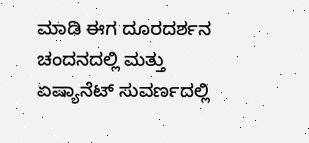ಮಾಡಿ ಈಗ ದೂರದರ್ಶನ ಚಂದನದಲ್ಲಿ ಮತ್ತು ಏಷ್ಯಾನೆಟ್ ಸುವರ್ಣದಲ್ಲಿ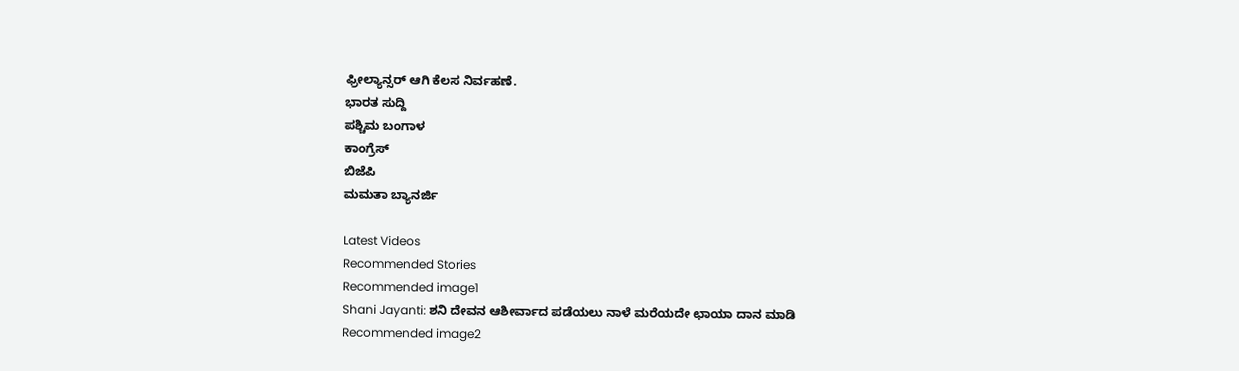ಫ್ರೀಲ್ಯಾನ್ಸರ್ ಆಗಿ ಕೆಲಸ ನಿರ್ವಹಣೆ.
ಭಾರತ ಸುದ್ದಿ
ಪಶ್ಚಿಮ ಬಂಗಾಳ
ಕಾಂಗ್ರೆಸ್
ಬಿಜೆಪಿ
ಮಮತಾ ಬ್ಯಾನರ್ಜಿ

Latest Videos
Recommended Stories
Recommended image1
Shani Jayanti: ಶನಿ ದೇವನ ಆಶೀರ್ವಾದ ಪಡೆಯಲು ನಾಳೆ ಮರೆಯದೇ ಛಾಯಾ ದಾನ ಮಾಡಿ
Recommended image2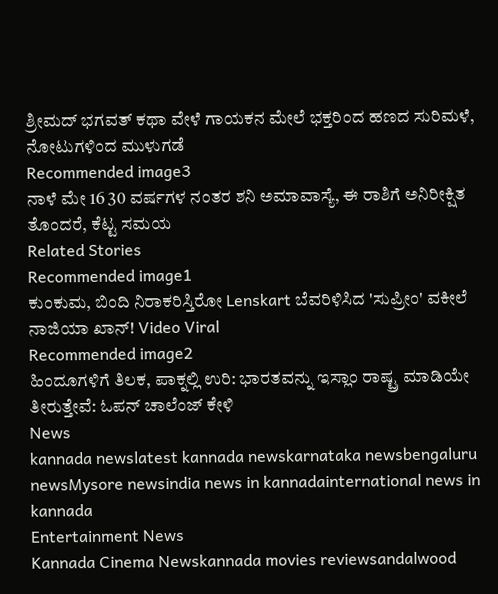ಶ್ರೀಮದ್ ಭಗವತ್ ಕಥಾ ವೇಳೆ ಗಾಯಕನ ಮೇಲೆ ಭಕ್ತರಿಂದ ಹಣದ ಸುರಿಮಳೆ, ನೋಟುಗಳಿಂದ ಮುಳುಗಡೆ
Recommended image3
ನಾಳೆ ಮೇ 16 30 ವರ್ಷಗಳ ನಂತರ ಶನಿ ಅಮಾವಾಸ್ಯೆ, ಈ ರಾಶಿಗೆ ಅನಿರೀಕ್ಷಿತ ತೊಂದರೆ, ಕೆಟ್ಟ ಸಮಯ
Related Stories
Recommended image1
ಕುಂಕುಮ, ಬಿಂದಿ ನಿರಾಕರಿಸ್ತಿರೋ Lenskart ಬೆವರಿಳಿಸಿದ 'ಸುಪ್ರೀಂ' ವಕೀಲೆ ನಾಜಿಯಾ ಖಾನ್! Video Viral
Recommended image2
ಹಿಂದೂಗಳಿಗೆ ತಿಲಕ, ಪಾಕ್ನಲ್ಲಿ ಉರಿ: ಭಾರತವನ್ನು ಇಸ್ಲಾಂ ರಾಷ್ಟ್ರ ಮಾಡಿಯೇ ತೀರುತ್ತೇವೆ: ಓಪನ್ ಚಾಲೆಂಜ್ ಕೇಳಿ
News
kannada newslatest kannada newskarnataka newsbengaluru newsMysore newsindia news in kannadainternational news in kannada
Entertainment News
Kannada Cinema Newskannada movies reviewsandalwood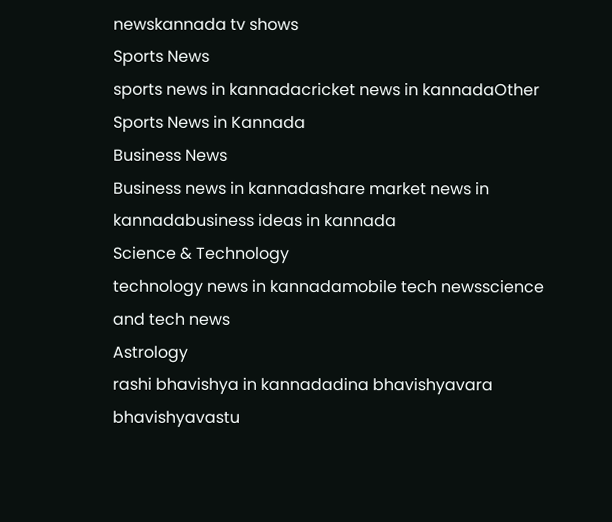newskannada tv shows
Sports News
sports news in kannadacricket news in kannadaOther Sports News in Kannada
Business News
Business news in kannadashare market news in kannadabusiness ideas in kannada
Science & Technology
technology news in kannadamobile tech newsscience and tech news
Astrology
rashi bhavishya in kannadadina bhavishyavara bhavishyavastu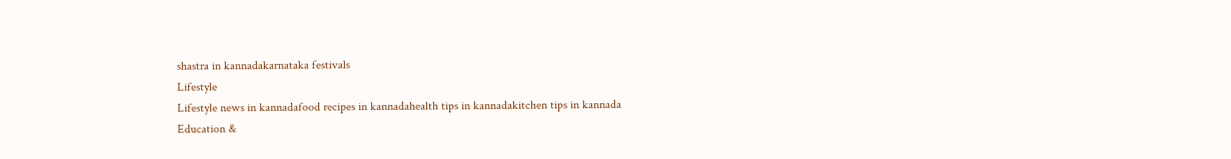shastra in kannadakarnataka festivals
Lifestyle
Lifestyle news in kannadafood recipes in kannadahealth tips in kannadakitchen tips in kannada
Education &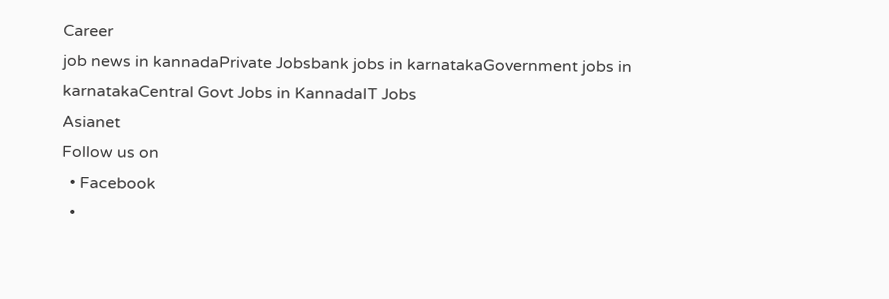Career
job news in kannadaPrivate Jobsbank jobs in karnatakaGovernment jobs in karnatakaCentral Govt Jobs in KannadaIT Jobs
Asianet
Follow us on
  • Facebook
  •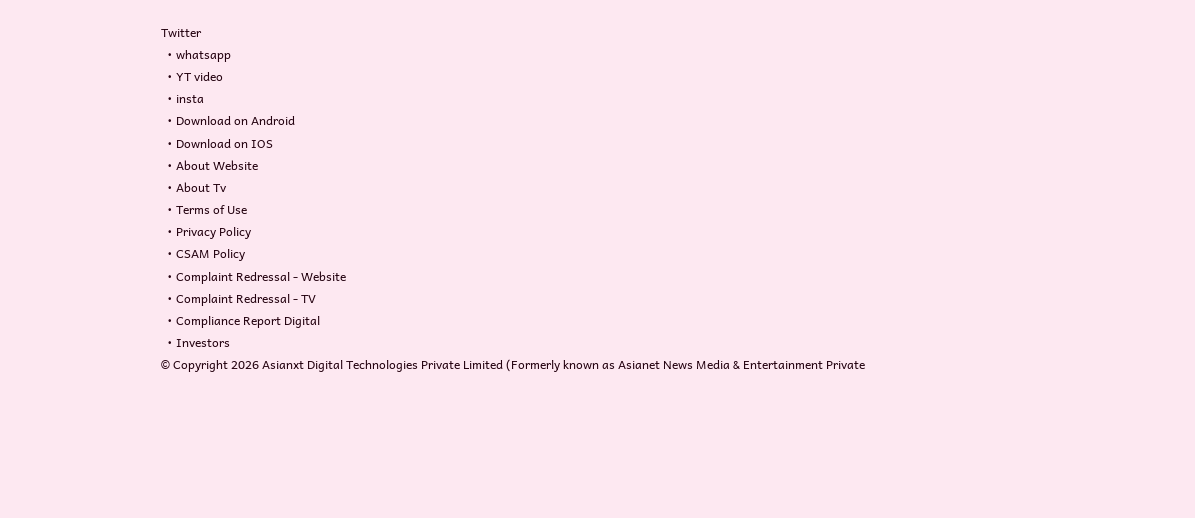Twitter
  • whatsapp
  • YT video
  • insta
  • Download on Android
  • Download on IOS
  • About Website
  • About Tv
  • Terms of Use
  • Privacy Policy
  • CSAM Policy
  • Complaint Redressal - Website
  • Complaint Redressal - TV
  • Compliance Report Digital
  • Investors
© Copyright 2026 Asianxt Digital Technologies Private Limited (Formerly known as Asianet News Media & Entertainment Private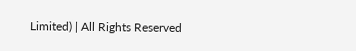Limited) | All Rights Reserved